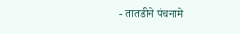- तातडीने पंचनामे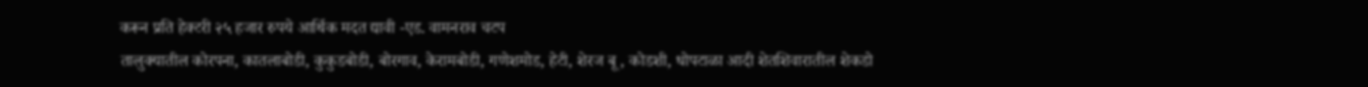करून प्रति हेक्टरी २५ हजार रुपये आर्थिक मदत द्यावी -एड. वामनराव चटप
तालुक्यातील कोरपना, कातलाबोडी, कुकुडबोडी, बोरगाव, केरामबोडी, गणेशमोड, हेटी, शेरज बू , कोडशी, धोपटाळा आदी शेतशिवारातील शेकडो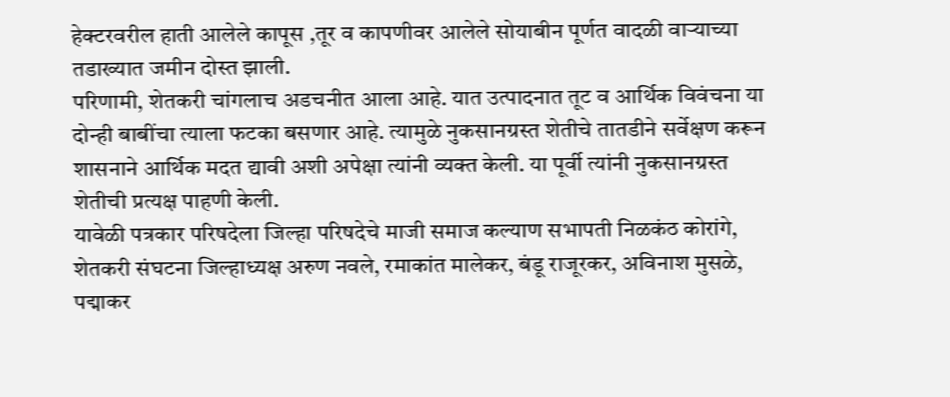हेक्टरवरील हाती आलेले कापूस ,तूर व कापणीवर आलेले सोयाबीन पूर्णत वादळी वाऱ्याच्या तडाख्यात जमीन दोस्त झाली.
परिणामी, शेतकरी चांगलाच अडचनीत आला आहे. यात उत्पादनात तूट व आर्थिक विवंचना या दोन्ही बाबींचा त्याला फटका बसणार आहे. त्यामुळे नुकसानग्रस्त शेतीचे तातडीने सर्वेक्षण करून शासनाने आर्थिक मदत द्यावी अशी अपेक्षा त्यांनी व्यक्त केली. या पूर्वी त्यांनी नुकसानग्रस्त शेतीची प्रत्यक्ष पाहणी केली.
यावेळी पत्रकार परिषदेला जिल्हा परिषदेचे माजी समाज कल्याण सभापती निळकंठ कोरांगे, शेतकरी संघटना जिल्हाध्यक्ष अरुण नवले, रमाकांत मालेकर, बंडू राजूरकर, अविनाश मुसळे, पद्माकर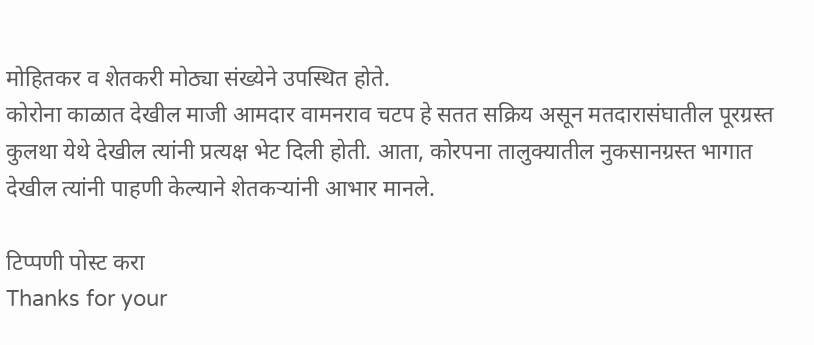मोहितकर व शेतकरी मोठ्या संख्येने उपस्थित होते.
कोरोना काळात देखील माजी आमदार वामनराव चटप हे सतत सक्रिय असून मतदारासंघातील पूरग्रस्त कुलथा येथे देखील त्यांनी प्रत्यक्ष भेट दिली होती. आता, कोरपना तालुक्यातील नुकसानग्रस्त भागात देखील त्यांनी पाहणी केल्याने शेतकऱ्यांनी आभार मानले.

टिप्पणी पोस्ट करा
Thanks for your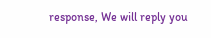response, We will reply you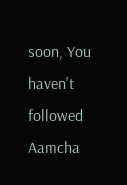soon, You haven't followed Aamcha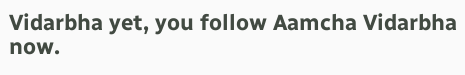Vidarbha yet, you follow Aamcha Vidarbha now.